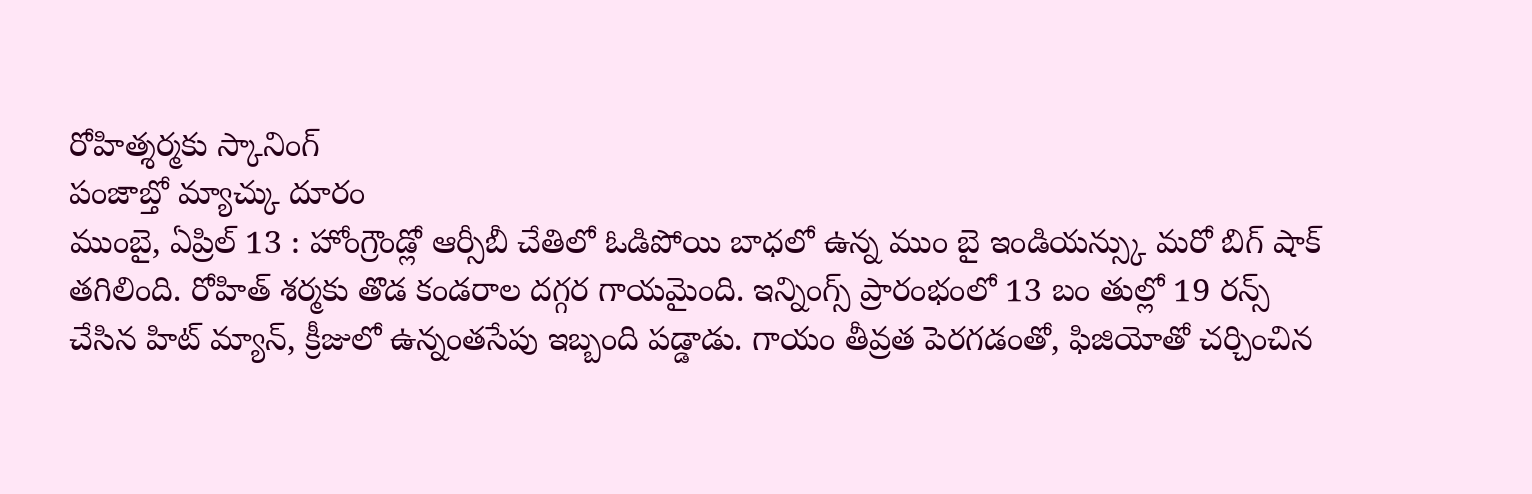రోహిత్శర్మకు స్కానింగ్
పంజాబ్తో మ్యాచ్కు దూరం
ముంబై, ఏప్రిల్ 13 : హోంగ్రౌండ్లో ఆర్సీబీ చేతిలో ఓడిపోయి బాధలో ఉన్న ముం బై ఇండియన్స్కు మరో బిగ్ షాక్ తగిలింది. రోహిత్ శర్మకు తొడ కండరాల దగ్గర గాయమైంది. ఇన్నింగ్స్ ప్రారంభంలో 13 బం తుల్లో 19 రన్స్ చేసిన హిట్ మ్యాన్, క్రీజులో ఉన్నంతసేపు ఇబ్బంది పడ్డాడు. గాయం తీవ్రత పెరగడంతో, ఫిజియోతో చర్చించిన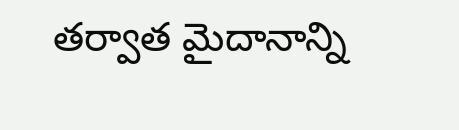తర్వాత మైదానాన్ని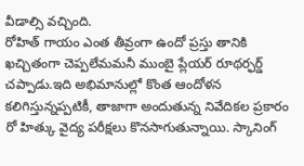వీడాల్సి వచ్చింది.
రోహిత్ గాయం ఎంత తీవ్రంగా ఉందో ప్రస్తు తానికి ఖచ్చితంగా చెప్పలేమమనీ ముంబై ప్లేయర్ రూథర్ఫర్డ్ చప్పాడు.ఇది అభిమానుల్లో కొంత ఆందోళన కలిగిస్తున్నప్పటికీ, తాజాగా అందుతున్న నివేదికల ప్రకారం రో హిత్కు వైద్య పరీక్షలు కొనసాగుతున్నాయి. స్కానింగ్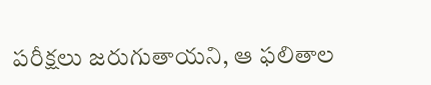పరీక్షలు జరుగుతాయని, ఆ ఫలితాల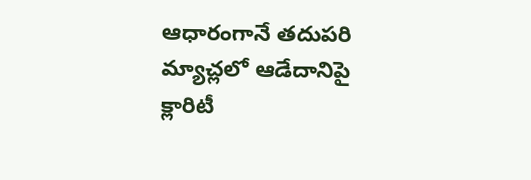ఆధారంగానే తదుపరి మ్యాచ్లలో ఆడేదానిపై క్లారిటీ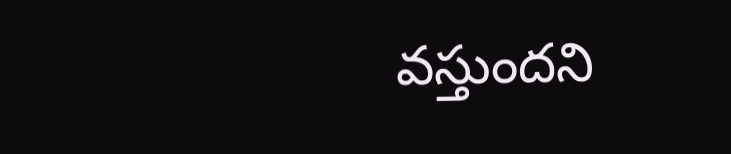వస్తుందని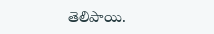తెలిపాయి.